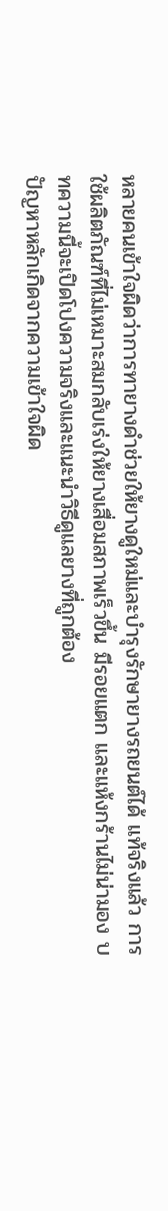หลายคนเข้าใจผิดว่าการทายางดำช่วยให้ยางดูใหม่และบำรุงรักษายางรถยนต์ได้ แท้จริงแล้ว การใช้ผลิตภัณฑ์ที่ไม่เหมาะสมกลับเร่งให้ยางเสื่อมสภาพเร็วขึ้น มีรอยแตก และแห้งกร้านไม่น่ามอง บทความนี้จะเปิดโปงความจริงและแนะนำวิธีดูแลยางที่ถูกต้อง
ปัญหาหลักเกิดจากความเข้าใจผิด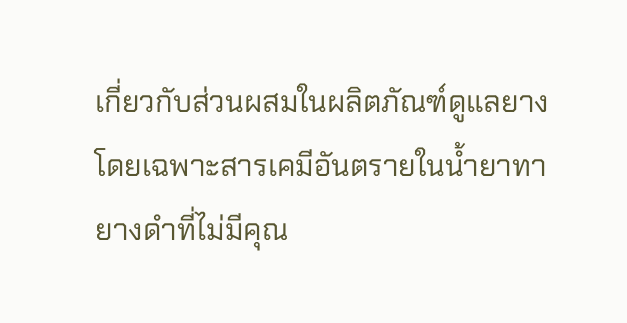เกี่ยวกับส่วนผสมในผลิตภัณฑ์ดูแลยาง โดยเฉพาะสารเคมีอันตรายในน้ำยาทายางดำที่ไม่มีคุณ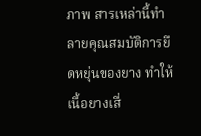ภาพ สารเหล่านี้ทำลายคุณสมบัติการยืดหยุ่นของยาง ทำให้เนื้อยางเสื่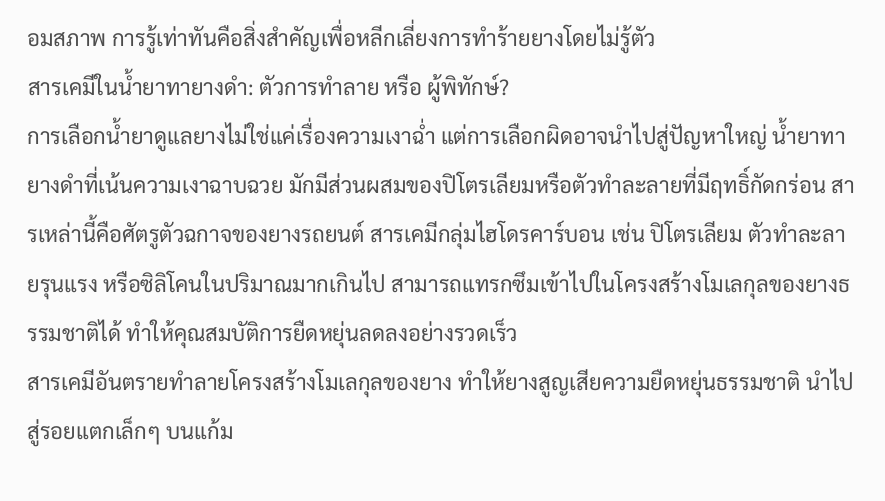อมสภาพ การรู้เท่าทันคือสิ่งสำคัญเพื่อหลีกเลี่ยงการทำร้ายยางโดยไม่รู้ตัว
สารเคมีในน้ำยาทายางดำ: ตัวการทำลาย หรือ ผู้พิทักษ์?
การเลือกน้ำยาดูแลยางไม่ใช่แค่เรื่องความเงาฉ่ำ แต่การเลือกผิดอาจนำไปสู่ปัญหาใหญ่ น้ำยาทายางดำที่เน้นความเงาฉาบฉวย มักมีส่วนผสมของปิโตรเลียมหรือตัวทำละลายที่มีฤทธิ์กัดกร่อน สารเหล่านี้คือศัตรูตัวฉกาจของยางรถยนต์ สารเคมีกลุ่มไฮโดรคาร์บอน เช่น ปิโตรเลียม ตัวทำละลายรุนแรง หรือซิลิโคนในปริมาณมากเกินไป สามารถแทรกซึมเข้าไปในโครงสร้างโมเลกุลของยางธรรมชาติได้ ทำให้คุณสมบัติการยืดหยุ่นลดลงอย่างรวดเร็ว
สารเคมีอันตรายทำลายโครงสร้างโมเลกุลของยาง ทำให้ยางสูญเสียความยืดหยุ่นธรรมชาติ นำไปสู่รอยแตกเล็กๆ บนแก้ม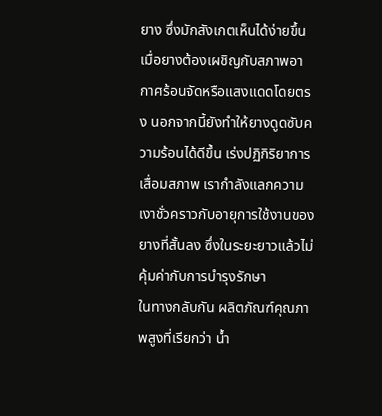ยาง ซึ่งมักสังเกตเห็นได้ง่ายขึ้นเมื่อยางต้องเผชิญกับสภาพอากาศร้อนจัดหรือแสงแดดโดยตรง นอกจากนี้ยังทำให้ยางดูดซับความร้อนได้ดีขึ้น เร่งปฏิกิริยาการเสื่อมสภาพ เรากำลังแลกความเงาชั่วคราวกับอายุการใช้งานของยางที่สั้นลง ซึ่งในระยะยาวแล้วไม่คุ้มค่ากับการบำรุงรักษา
ในทางกลับกัน ผลิตภัณฑ์คุณภาพสูงที่เรียกว่า น้ำ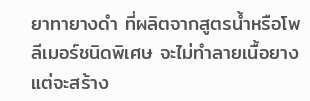ยาทายางดำ ที่ผลิตจากสูตรน้ำหรือโพลีเมอร์ชนิดพิเศษ จะไม่ทำลายเนื้อยาง แต่จะสร้าง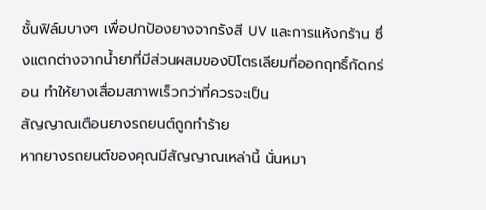ชั้นฟิล์มบางๆ เพื่อปกป้องยางจากรังสี UV และการแห้งกร้าน ซึ่งแตกต่างจากน้ำยาที่มีส่วนผสมของปิโตรเลียมที่ออกฤทธิ์กัดกร่อน ทำให้ยางเสื่อมสภาพเร็วกว่าที่ควรจะเป็น
สัญญาณเตือนยางรถยนต์ถูกทำร้าย
หากยางรถยนต์ของคุณมีสัญญาณเหล่านี้ นั่นหมา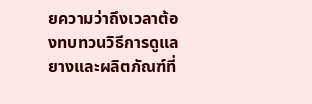ยความว่าถึงเวลาต้องทบทวนวิธีการดูแลยางและผลิตภัณฑ์ที่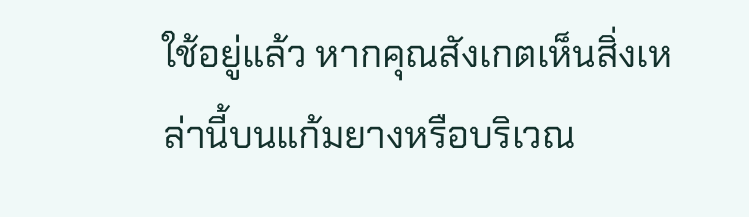ใช้อยู่แล้ว หากคุณสังเกตเห็นสิ่งเหล่านี้บนแก้มยางหรือบริเวณ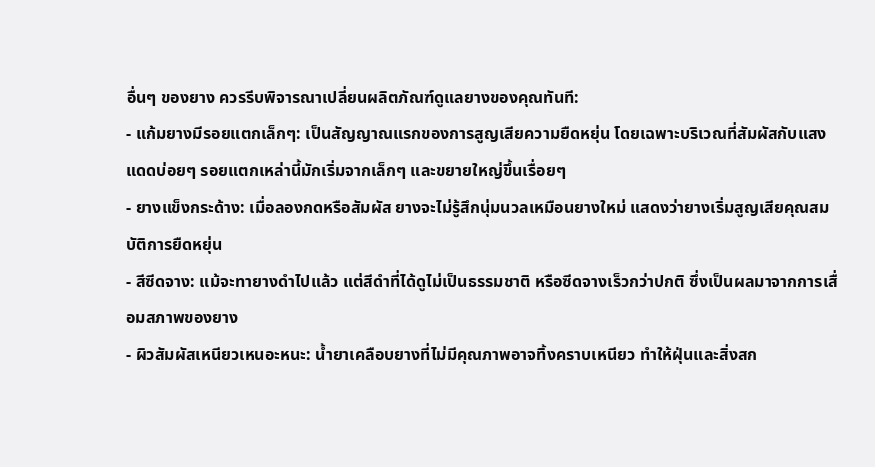อื่นๆ ของยาง ควรรีบพิจารณาเปลี่ยนผลิตภัณฑ์ดูแลยางของคุณทันที:
- แก้มยางมีรอยแตกเล็กๆ: เป็นสัญญาณแรกของการสูญเสียความยืดหยุ่น โดยเฉพาะบริเวณที่สัมผัสกับแสงแดดบ่อยๆ รอยแตกเหล่านี้มักเริ่มจากเล็กๆ และขยายใหญ่ขึ้นเรื่อยๆ
- ยางแข็งกระด้าง: เมื่อลองกดหรือสัมผัส ยางจะไม่รู้สึกนุ่มนวลเหมือนยางใหม่ แสดงว่ายางเริ่มสูญเสียคุณสมบัติการยืดหยุ่น
- สีซีดจาง: แม้จะทายางดำไปแล้ว แต่สีดำที่ได้ดูไม่เป็นธรรมชาติ หรือซีดจางเร็วกว่าปกติ ซึ่งเป็นผลมาจากการเสื่อมสภาพของยาง
- ผิวสัมผัสเหนียวเหนอะหนะ: น้ำยาเคลือบยางที่ไม่มีคุณภาพอาจทิ้งคราบเหนียว ทำให้ฝุ่นและสิ่งสก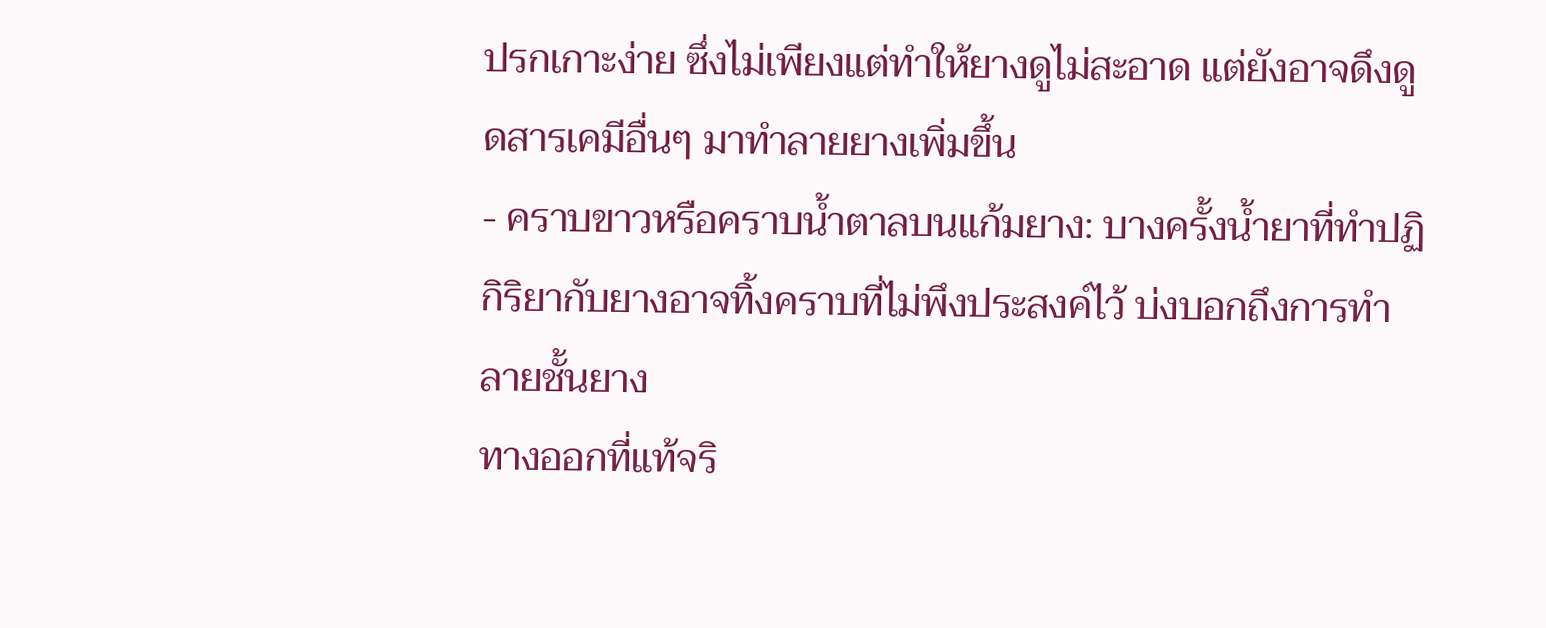ปรกเกาะง่าย ซึ่งไม่เพียงแต่ทำให้ยางดูไม่สะอาด แต่ยังอาจดึงดูดสารเคมีอื่นๆ มาทำลายยางเพิ่มขึ้น
- คราบขาวหรือคราบน้ำตาลบนแก้มยาง: บางครั้งน้ำยาที่ทำปฏิกิริยากับยางอาจทิ้งคราบที่ไม่พึงประสงค์ไว้ บ่งบอกถึงการทำลายชั้นยาง
ทางออกที่แท้จริ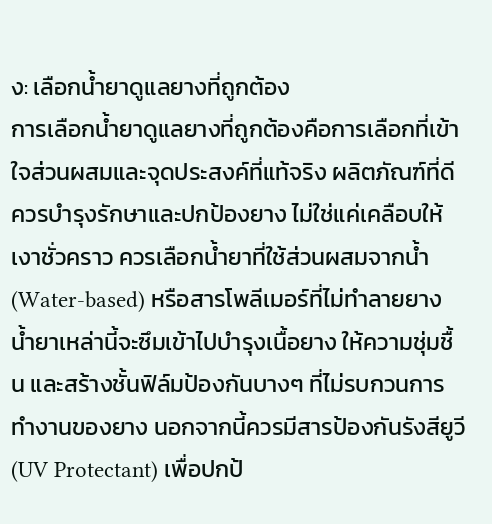ง: เลือกน้ำยาดูแลยางที่ถูกต้อง
การเลือกน้ำยาดูแลยางที่ถูกต้องคือการเลือกที่เข้าใจส่วนผสมและจุดประสงค์ที่แท้จริง ผลิตภัณฑ์ที่ดีควรบำรุงรักษาและปกป้องยาง ไม่ใช่แค่เคลือบให้เงาชั่วคราว ควรเลือกน้ำยาที่ใช้ส่วนผสมจากน้ำ (Water-based) หรือสารโพลีเมอร์ที่ไม่ทำลายยาง น้ำยาเหล่านี้จะซึมเข้าไปบำรุงเนื้อยาง ให้ความชุ่มชื้น และสร้างชั้นฟิล์มป้องกันบางๆ ที่ไม่รบกวนการทำงานของยาง นอกจากนี้ควรมีสารป้องกันรังสียูวี (UV Protectant) เพื่อปกป้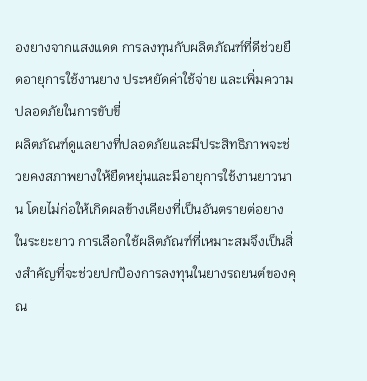องยางจากแสงแดด การลงทุนกับผลิตภัณฑ์ที่ดีช่วยยืดอายุการใช้งานยาง ประหยัดค่าใช้จ่าย และเพิ่มความปลอดภัยในการขับขี่
ผลิตภัณฑ์ดูแลยางที่ปลอดภัยและมีประสิทธิภาพจะช่วยคงสภาพยางให้ยืดหยุ่นและมีอายุการใช้งานยาวนาน โดยไม่ก่อให้เกิดผลข้างเคียงที่เป็นอันตรายต่อยางในระยะยาว การเลือกใช้ผลิตภัณฑ์ที่เหมาะสมจึงเป็นสิ่งสำคัญที่จะช่วยปกป้องการลงทุนในยางรถยนต์ของคุณ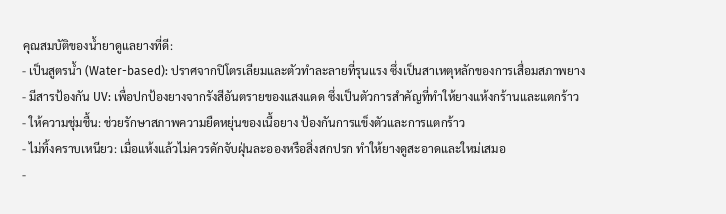คุณสมบัติของน้ำยาดูแลยางที่ดี:
- เป็นสูตรน้ำ (Water-based): ปราศจากปิโตรเลียมและตัวทำละลายที่รุนแรง ซึ่งเป็นสาเหตุหลักของการเสื่อมสภาพยาง
- มีสารป้องกัน UV: เพื่อปกป้องยางจากรังสีอันตรายของแสงแดด ซึ่งเป็นตัวการสำคัญที่ทำให้ยางแห้งกร้านและแตกร้าว
- ให้ความชุ่มชื้น: ช่วยรักษาสภาพความยืดหยุ่นของเนื้อยาง ป้องกันการแข็งตัวและการแตกร้าว
- ไม่ทิ้งคราบเหนียว: เมื่อแห้งแล้วไม่ควรดักจับฝุ่นละอองหรือสิ่งสกปรก ทำให้ยางดูสะอาดและใหม่เสมอ
-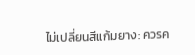ไม่เปลี่ยนสีแก้มยาง: ควรค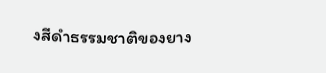งสีดำธรรมชาติของยาง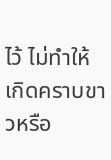ไว้ ไม่ทำให้เกิดคราบขาวหรือ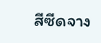สีซีดจาง